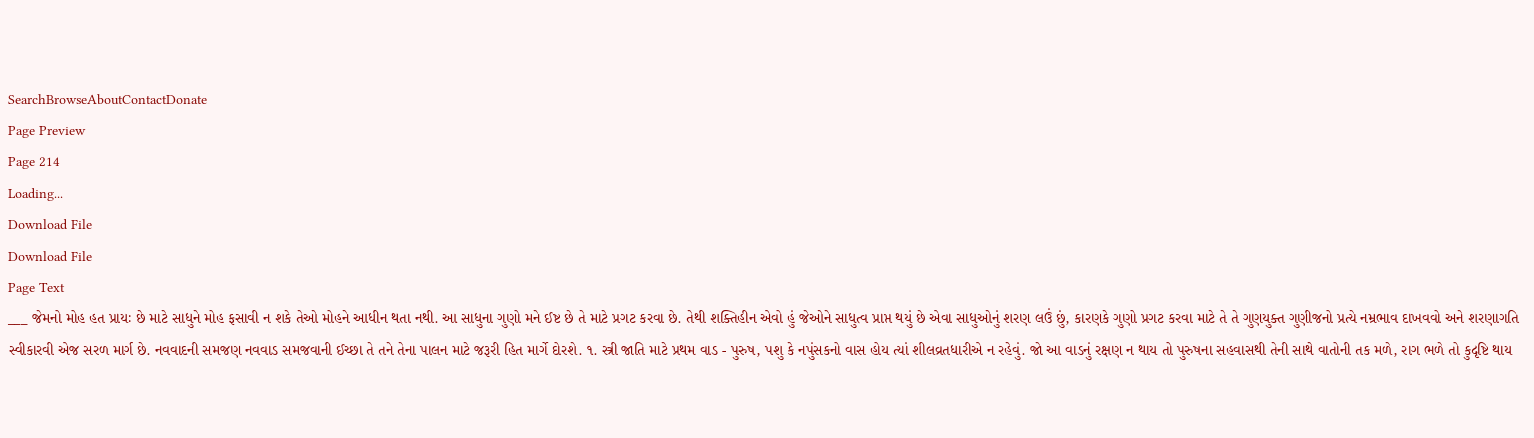SearchBrowseAboutContactDonate
Page Preview
Page 214
Loading...
Download File
Download File
Page Text
___ જેમનો મોહ હત પ્રાયઃ છે માટે સાધુને મોહ ફસાવી ન શકે તેઓ મોહને આધીન થતા નથી. આ સાધુના ગુણો મને ઈષ્ટ છે તે માટે પ્રગટ કરવા છે. તેથી શક્તિહીન એવો હું જેઓને સાધુત્વ પ્રાપ્ત થયું છે એવા સાધુઓનું શરણ લઉં છું, કારણકે ગુણો પ્રગટ કરવા માટે તે તે ગુણયુક્ત ગુણીજનો પ્રત્યે નમ્રભાવ દાખવવો અને શરણાગતિ સ્વીકારવી એજ સરળ માર્ગ છે. નવવાદની સમજણ નવવાડ સમજવાની ઈચ્છા તે તને તેના પાલન માટે જરૂરી હિત માર્ગે દોરશે. ૧. સ્ત્રી જાતિ માટે પ્રથમ વાડ - પુરુષ, પશુ કે નપુંસકનો વાસ હોય ત્યાં શીલવ્રતધારીએ ન રહેવું. જો આ વાડનું રક્ષણ ન થાય તો પુરુષના સહવાસથી તેની સાથે વાતોની તક મળે, રાગ ભળે તો કુદૃષ્ટિ થાય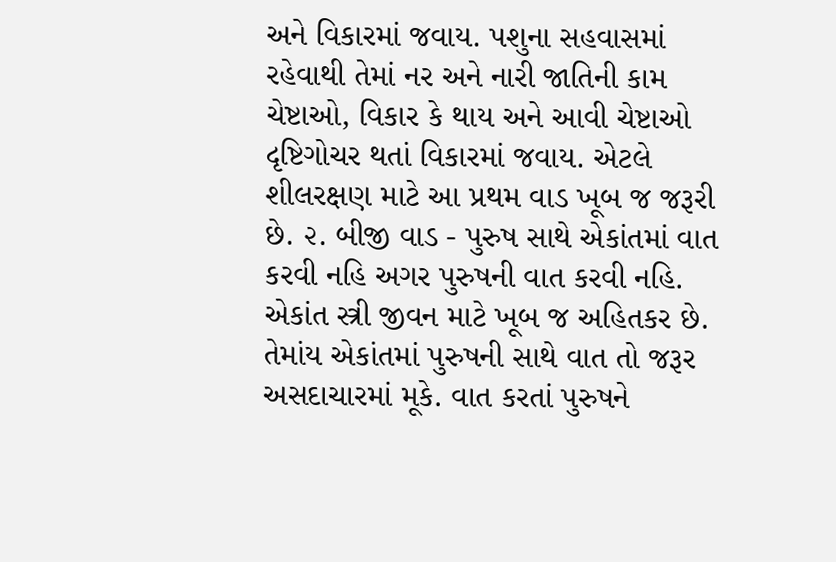અને વિકારમાં જવાય. પશુના સહવાસમાં રહેવાથી તેમાં નર અને નારી જાતિની કામ ચેષ્ટાઓ, વિકાર કે થાય અને આવી ચેષ્ટાઓ દૃષ્ટિગોચર થતાં વિકારમાં જવાય. એટલે શીલરક્ષણ માટે આ પ્રથમ વાડ ખૂબ જ જરૂરી છે. ૨. બીજી વાડ - પુરુષ સાથે એકાંતમાં વાત કરવી નહિ અગર પુરુષની વાત કરવી નહિ. એકાંત સ્ત્રી જીવન માટે ખૂબ જ અહિતકર છે. તેમાંય એકાંતમાં પુરુષની સાથે વાત તો જરૂર અસદાચારમાં મૂકે. વાત કરતાં પુરુષને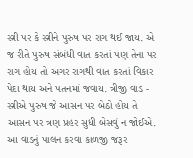સ્ત્રી પર કે સ્ત્રીને પુરુષ પર રાગ થઈ જાય. એ જ રીતે પુરુષ સંબંધી વાત કરતાં પણ તેના પર રાગ હોય તો અગર રાગથી વાત કરતાં વિકાર પેદા થાય અને પતનમાં જવાય. ત્રીજી વાડ - સ્ત્રીએ પુરુષ જે આસન પર બેઠો હોય તે આસન પર ત્રણ પ્રહર સુધી બેસવું ન જોઈએ. આ વાડનું પાલન કરવા કાળજી જરૂર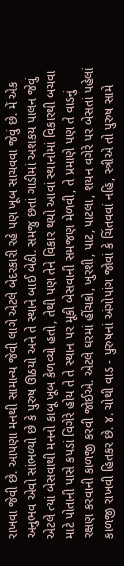રાખવા જેવી છે. આપણા મનથી સામાન્ય જેવી લાગે એટલે બેદરકારી રહે પણ ખૂબ સાચવવા જેવું છે. મેં એક અનુભવ એવો સાંભળ્યો છે કે પુરુષ ઊઠયો અને તે સ્થાને બાઈ બેઠી. સમજુ છતાં ગાડીમાં અશકય પાલન જેવું એટલે ત્યાં બેસવાથી મનનો કાબૂ ખૂબ કેળવ્યો હતો, તેથી પણ તેને વિકાર થયો આવાં સ્થાનોમાં વિકારથી બચવા માટે પોતાની પાસે કપડાં વિગેરે હોય તે તે સ્થાન પર મૂકી બેસવાની સમજણ મેળવી, તે પ્રમાણે પણ તે વાડનું રક્ષણ કરવાની કાળજી કરવી જોઈએ. એટલે ઘરમાં હીંચકો, ખુરશી, પાટ, પાટલા, શયન વગેરે પર બેસતાં પહેલાં કાળજી રાખવી હિતકર છે. ૪. ચોથી વાડ - પુરુષનાં અંગોપાંગ જોવાં કે ચિંતવવાં નહિ, સ્ત્રીએ તો પુરુષ સામે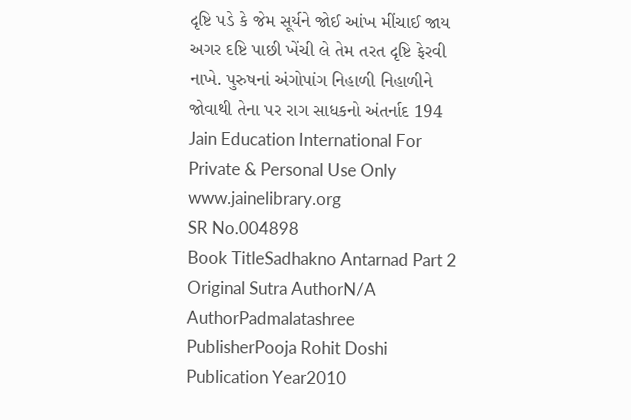દૃષ્ટિ પડે કે જેમ સૂર્યને જોઈ આંખ મીંચાઈ જાય અગર દષ્ટિ પાછી ખેંચી લે તેમ તરત દૃષ્ટિ ફેરવી નાખે. પુરુષનાં અંગોપાંગ નિહાળી નિહાળીને જોવાથી તેના પર રાગ સાધકનો અંતર્નાદ 194 Jain Education International For Private & Personal Use Only www.jainelibrary.org
SR No.004898
Book TitleSadhakno Antarnad Part 2
Original Sutra AuthorN/A
AuthorPadmalatashree
PublisherPooja Rohit Doshi
Publication Year2010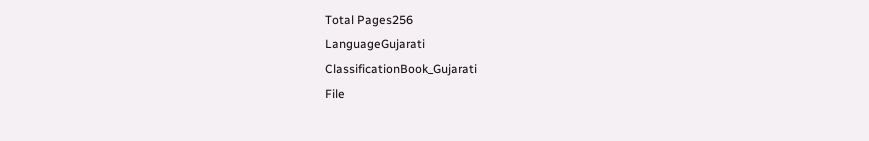Total Pages256
LanguageGujarati
ClassificationBook_Gujarati
File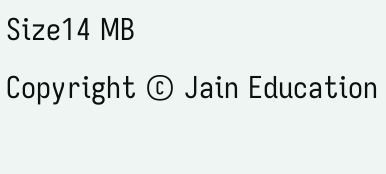Size14 MB
Copyright © Jain Education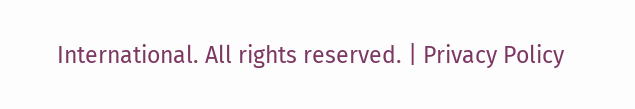International. All rights reserved. | Privacy Policy